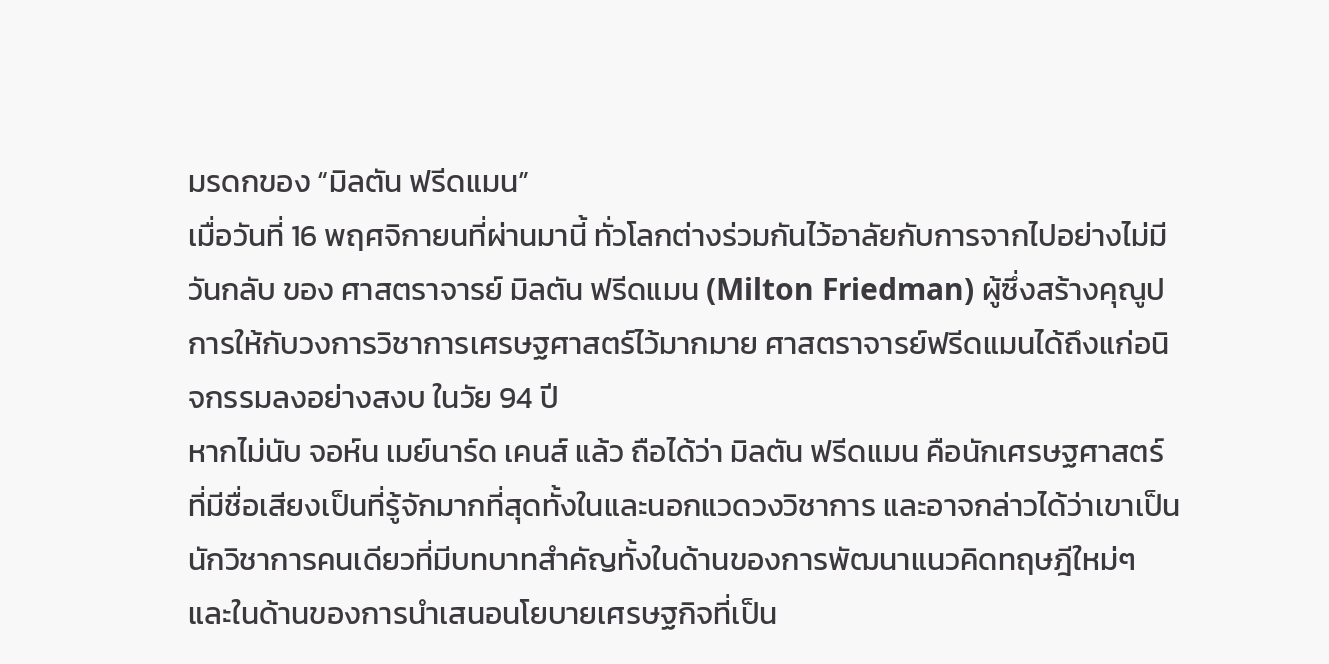มรดกของ “มิลตัน ฟรีดแมน”
เมื่อวันที่ 16 พฤศจิกายนที่ผ่านมานี้ ทั่วโลกต่างร่วมกันไว้อาลัยกับการจากไปอย่างไม่มีวันกลับ ของ ศาสตราจารย์ มิลตัน ฟรีดแมน (Milton Friedman) ผู้ซึ่งสร้างคุณูปการให้กับวงการวิชาการเศรษฐศาสตร์ไว้มากมาย ศาสตราจารย์ฟรีดแมนได้ถึงแก่อนิจกรรมลงอย่างสงบ ในวัย 94 ปี
หากไม่นับ จอห์น เมย์นาร์ด เคนส์ แล้ว ถือได้ว่า มิลตัน ฟรีดแมน คือนักเศรษฐศาสตร์ที่มีชื่อเสียงเป็นที่รู้จักมากที่สุดทั้งในและนอกแวดวงวิชาการ และอาจกล่าวได้ว่าเขาเป็นนักวิชาการคนเดียวที่มีบทบาทสำคัญทั้งในด้านของการพัฒนาแนวคิดทฤษฎีใหม่ๆ และในด้านของการนำเสนอนโยบายเศรษฐกิจที่เป็น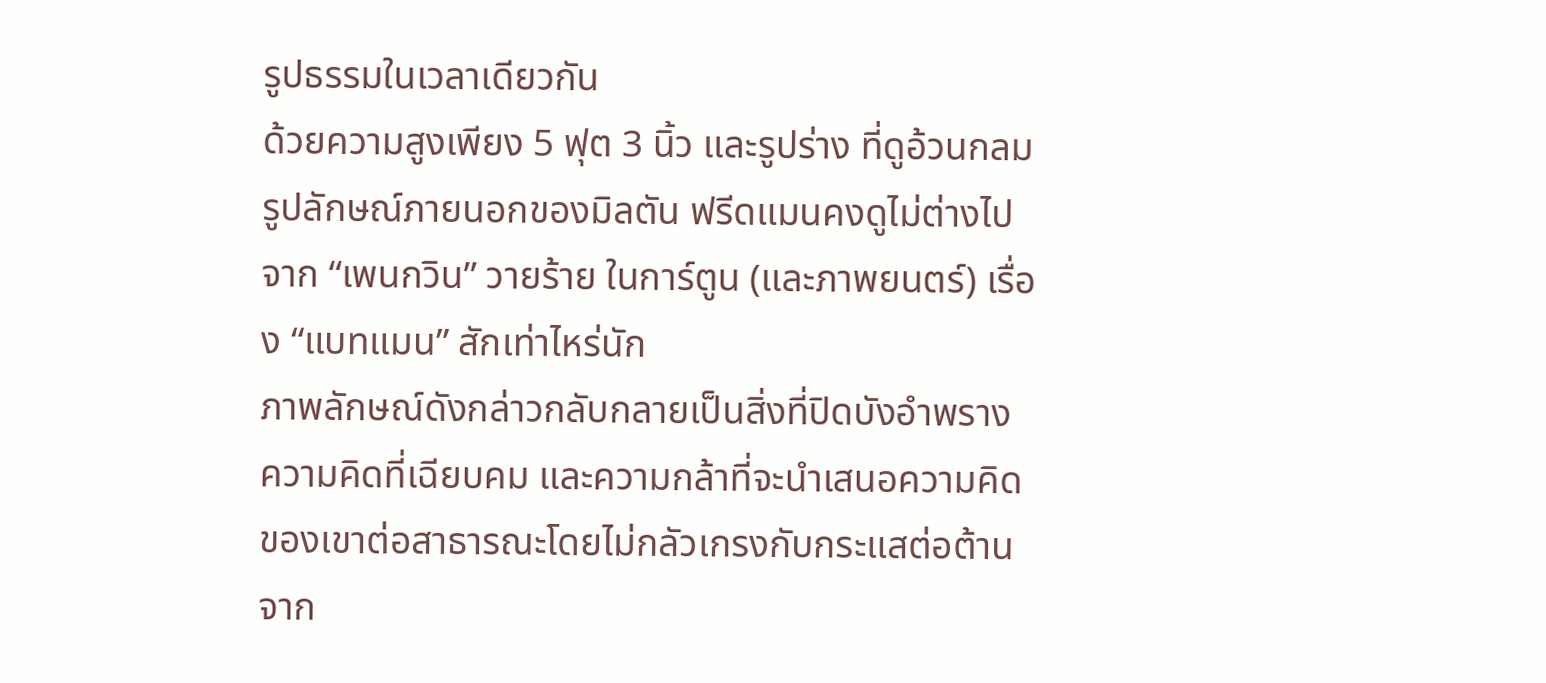รูปธรรมในเวลาเดียวกัน
ด้วยความสูงเพียง 5 ฟุต 3 นิ้ว และรูปร่าง ที่ดูอ้วนกลม รูปลักษณ์ภายนอกของมิลตัน ฟรีดแมนคงดูไม่ต่างไปจาก “เพนกวิน” วายร้าย ในการ์ตูน (และภาพยนตร์) เรื่อง “แบทแมน” สักเท่าไหร่นัก
ภาพลักษณ์ดังกล่าวกลับกลายเป็นสิ่งที่ปิดบังอำพราง ความคิดที่เฉียบคม และความกล้าที่จะนำเสนอความคิดของเขาต่อสาธารณะโดยไม่กลัวเกรงกับกระแสต่อต้านจาก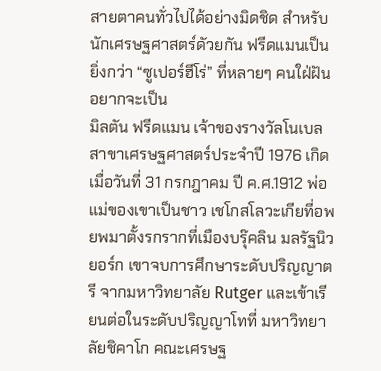สายตาคนทั่วไปได้อย่างมิดชิด สำหรับนักเศรษฐศาสตร์ดัวยกัน ฟรีดแมนเป็นยิ่งกว่า “ซูเปอร์ฮีโร่” ที่หลายๆ คนใฝ่ฝัน อยากจะเป็น
มิลตัน ฟรีดแมน เจ้าของรางวัลโนเบลสาขาเศรษฐศาสตร์ประจำปี 1976 เกิดเมื่อวันที่ 31 กรกฎาคม ปี ค.ศ.1912 พ่อแม่ของเขาเป็นชาว เชโกสโลวะเกียที่อพยพมาตั้งรกรากที่เมืองบรุ๊คลิน มลรัฐนิวยอร์ก เขาจบการศึกษาระดับปริญญาตรี จากมหาวิทยาลัย Rutger และเข้าเรียนต่อในระดับปริญญาโทที่ มหาวิทยาลัยชิคาโก คณะเศรษฐ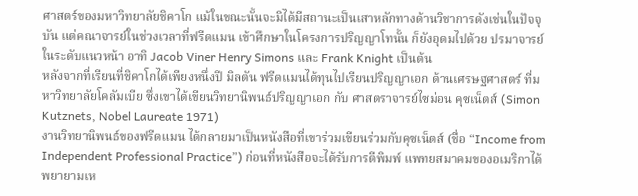ศาสตร์ของมหาวิทยาลัยชิคาโก แม้ในขณะนั้นจะมิได้มีสถานะเป็นเสาหลักทางด้านวิชาการดังเช่นในปัจจุบัน แต่คณาจารย์ในช่วงเวลาที่ฟรีดแมน เข้าศึกษาในโครงการปริญญาโทนั้น ก็ยังอุดมไปด้วย ปรมาจารย์ในระดับแนวหน้า อาทิ Jacob Viner Henry Simons และ Frank Knight เป็นต้น
หลังจากที่เรียนที่ชิคาโกได้เพียงหนึ่งปี มิลตัน ฟรีดแมนได้ทุนไปเรียนปริญญาเอก ด้านเศรษฐศาสตร์ ที่มหาวิทยาลัยโคลัมเบีย ซึ่งเขาได้เขียนวิทยานิพนธ์ปริญญาเอก กับ ศาสตราจารย์ไซม่อน คุซเน็ตส์ (Simon Kutznets, Nobel Laureate 1971)
งานวิทยานิพนธ์ของฟรีดแมน ได้กลายมาเป็นหนังสือที่เขาร่วมเขียนร่วมกับคุซเน็ตส์ (ชื่อ “Income from Independent Professional Practice”) ก่อนที่หนังสือจะได้รับการตีพิมพ์ แพทยสมาคมของอเมริกาได้พยายามเห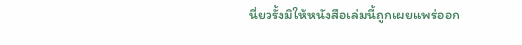นี่ยวรั้งมิให้หนังสือเล่มนี้ถูกเผยแพร่ออก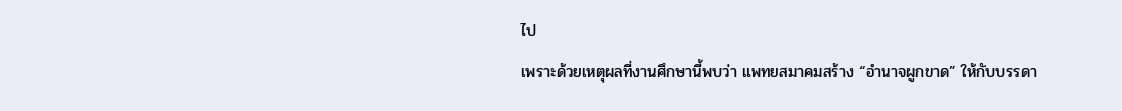ไป
เพราะด้วยเหตุผลที่งานศึกษานี้พบว่า แพทยสมาคมสร้าง “อำนาจผูกขาด” ให้กับบรรดา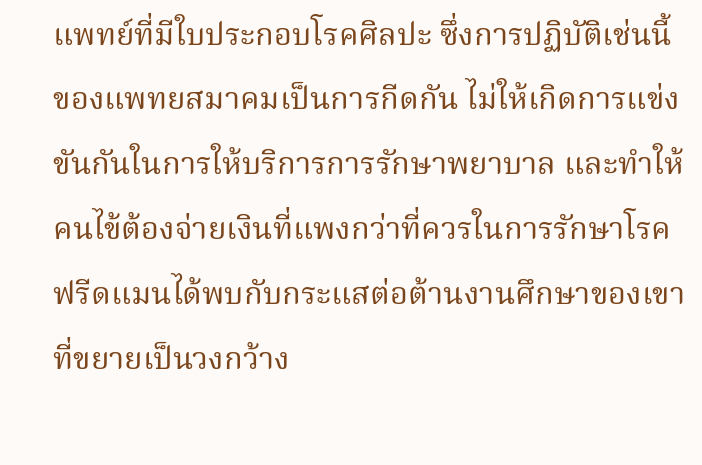แพทย์ที่มีใบประกอบโรคศิลปะ ซึ่งการปฏิบัติเช่นนี้ของแพทยสมาคมเป็นการกีดกัน ไม่ให้เกิดการแข่งขันกันในการให้บริการการรักษาพยาบาล และทำให้คนไข้ต้องจ่ายเงินที่แพงกว่าที่ควรในการรักษาโรค
ฟรีดแมนได้พบกับกระแสต่อต้านงานศึกษาของเขาที่ขยายเป็นวงกว้าง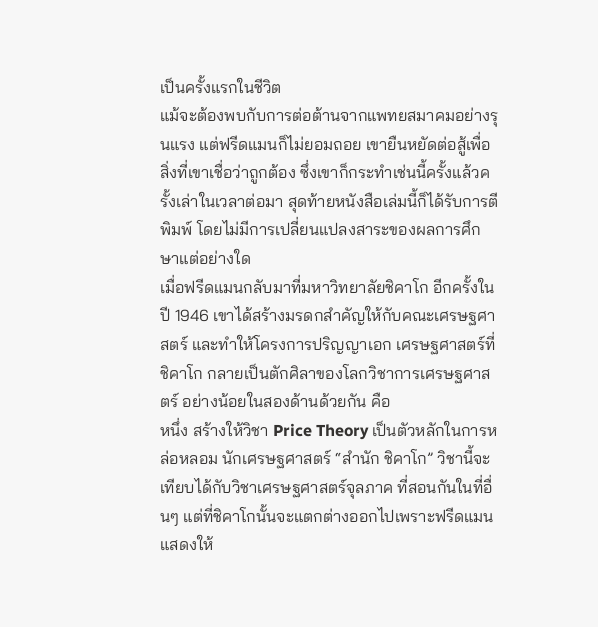เป็นครั้งแรกในชีวิต
แม้จะต้องพบกับการต่อต้านจากแพทยสมาคมอย่างรุนแรง แต่ฟรีดแมนก็ไม่ยอมถอย เขายืนหยัดต่อสู้เพื่อสิ่งที่เขาเชื่อว่าถูกต้อง ซึ่งเขาก็กระทำเช่นนี้ครั้งแล้วครั้งเล่าในเวลาต่อมา สุดท้ายหนังสือเล่มนี้ก็ได้รับการตีพิมพ์ โดยไม่มีการเปลี่ยนแปลงสาระของผลการศึกษาแต่อย่างใด
เมื่อฟรีดแมนกลับมาที่มหาวิทยาลัยชิคาโก อีกครั้งในปี 1946 เขาได้สร้างมรดกสำคัญให้กับคณะเศรษฐศาสตร์ และทำให้โครงการปริญญาเอก เศรษฐศาสตร์ที่ชิคาโก กลายเป็นตักศิลาของโลกวิชาการเศรษฐศาสตร์ อย่างน้อยในสองด้านด้วยกัน คือ
หนึ่ง สร้างให้วิชา Price Theory เป็นตัวหลักในการหล่อหลอม นักเศรษฐศาสตร์ “สำนัก ชิคาโก” วิชานี้จะเทียบได้กับวิชาเศรษฐศาสตร์จุลภาค ที่สอนกันในที่อื่นๆ แต่ที่ชิคาโกนั้นจะแตกต่างออกไปเพราะฟรีดแมนแสดงให้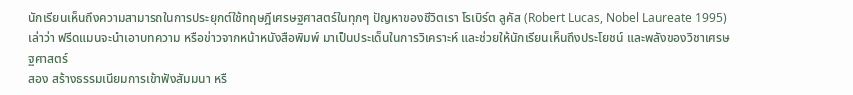นักเรียนเห็นถึงความสามารถในการประยุกต์ใช้ทฤษฎีเศรษฐศาสตร์ในทุกๆ ปัญหาของชีวิตเรา โรเบิร์ต ลูคัส (Robert Lucas, Nobel Laureate 1995) เล่าว่า ฟรีดแมนจะนำเอาบทความ หรือข่าวจากหน้าหนังสือพิมพ์ มาเป็นประเด็นในการวิเคราะห์ และช่วยให้นักเรียนเห็นถึงประโยชน์ และพลังของวิชาเศรษฐศาสตร์
สอง สร้างธรรมเนียมการเข้าฟังสัมมนา หรื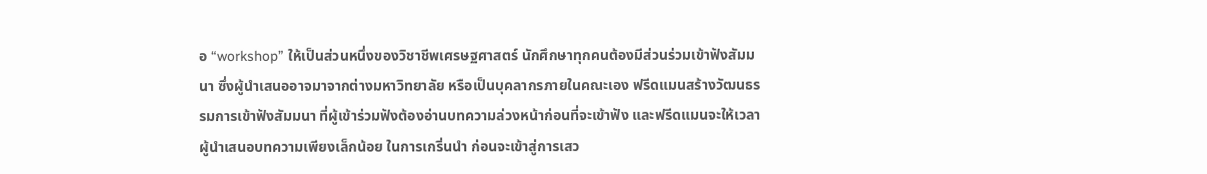อ “workshop” ให้เป็นส่วนหนึ่งของวิชาชีพเศรษฐศาสตร์ นักศึกษาทุกคนต้องมีส่วนร่วมเข้าฟังสัมมนา ซึ่งผู้นำเสนออาจมาจากต่างมหาวิทยาลัย หรือเป็นบุคลากรภายในคณะเอง ฟรีดแมนสร้างวัฒนธรรมการเข้าฟังสัมมนา ที่ผู้เข้าร่วมฟังต้องอ่านบทความล่วงหน้าก่อนที่จะเข้าฟัง และฟรีดแมนจะให้เวลาผู้นำเสนอบทความเพียงเล็กน้อย ในการเกริ่นนำ ก่อนจะเข้าสู่การเสว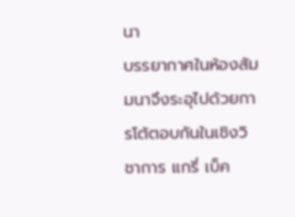นา
บรรยากาศในห้องสัมมนาจึงระอุไปด้วยการโต้ตอบกันในเชิงวิชาการ แกรี่ เบ็ค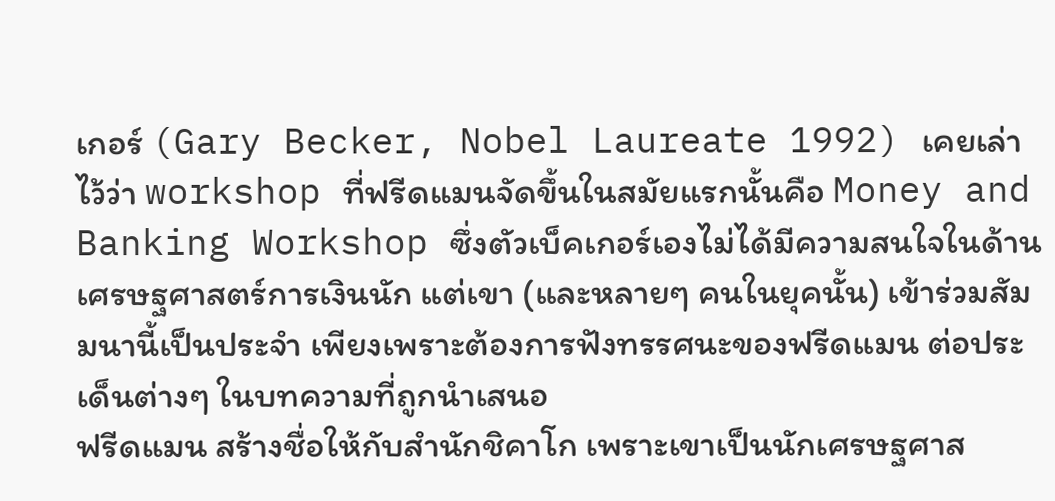เกอร์ (Gary Becker, Nobel Laureate 1992) เคยเล่าไว้ว่า workshop ที่ฟรีดแมนจัดขึ้นในสมัยแรกนั้นคือ Money and Banking Workshop ซึ่งตัวเบ็คเกอร์เองไม่ได้มีความสนใจในด้านเศรษฐศาสตร์การเงินนัก แต่เขา (และหลายๆ คนในยุคนั้น) เข้าร่วมสัมมนานี้เป็นประจำ เพียงเพราะต้องการฟังทรรศนะของฟรีดแมน ต่อประเด็นต่างๆ ในบทความที่ถูกนำเสนอ
ฟรีดแมน สร้างชื่อให้กับสำนักชิคาโก เพราะเขาเป็นนักเศรษฐศาส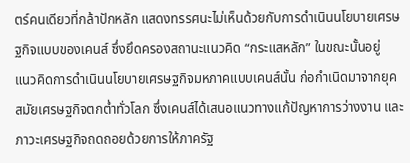ตร์คนเดียวที่กล้าปักหลัก แสดงทรรศนะไม่เห็นด้วยกับการดำเนินนโยบายเศรษฐกิจแบบของเคนส์ ซึ่งยึดครองสถานะแนวคิด “กระแสหลัก” ในขณะนั้นอยู่
แนวคิดการดำเนินนโยบายเศรษฐกิจมหภาคแบบเคนส์นั้น ก่อกำเนิดมาจากยุคสมัยเศรษฐกิจตกต่ำทั่วโลก ซึ่งเคนส์ได้เสนอแนวทางแก้ปัญหาการว่างงาน และภาวะเศรษฐกิจถดถอยด้วยการให้ภาครัฐ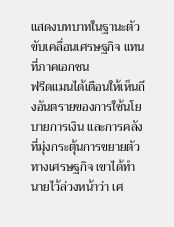แสดงบทบาทในฐานะตัวขับเคลื่อนเศรษฐกิจ แทนที่ภาคเอกชน
ฟรีดแมนได้เตือนให้เห็นถึงอันตรายของการใช้นโยบายการเงิน และการคลังที่มุ่งกระตุ้นการขยายตัวทางเศรษฐกิจ เขาได้ทำนายไว้ล่วงหน้าว่า เศ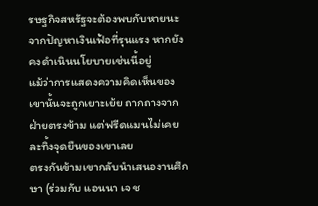รษฐกิจสหรัฐจะต้องพบกับหายนะจากปัญหาเงินเฟ้อที่รุนแรง หากยังคงดำเนินนโยบายเช่นนี้อยู่
แม้ว่าการแสดงความคิดเห็นของเขานั้นจะถูกเยาะเย้ย ถากถางจากฝ่ายตรงข้าม แต่ฟรีดแมนไม่เคยละทิ้งจุดยืนของเขาเลย
ตรงกันข้ามเขากลับนำเสนองานศึกษา (ร่วมกับ แอนนา เจ ช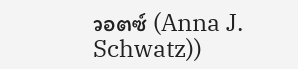วอตซ์ (Anna J. Schwatz))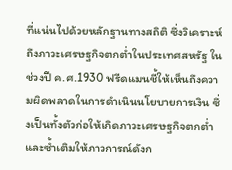ที่แน่นไปด้วยหลักฐานทางสถิติ ซึ่งวิเคราะห์ถึงภาวะเศรษฐกิจตกต่ำในประเทศสหรัฐ ในช่วงปี ค.ศ.1930 ฟรีดแมนชี้ให้เห็นถึงความผิดพลาดในการดำเนินนโยบายการเงิน ซึ่งเป็นทั้งตัวก่อให้เกิดภาวะเศรษฐกิจตกต่ำ และซ้ำเติมให้ภาวการณ์ดังก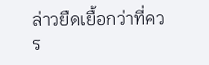ล่าวยืดเยื้อกว่าที่ควร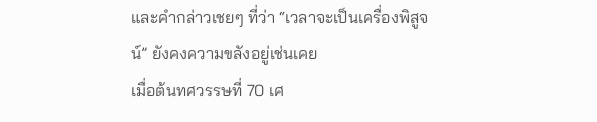และคำกล่าวเชยๆ ที่ว่า “เวลาจะเป็นเครื่องพิสูจน์” ยังคงความขลังอยู่เช่นเคย
เมื่อต้นทศวรรษที่ 70 เศ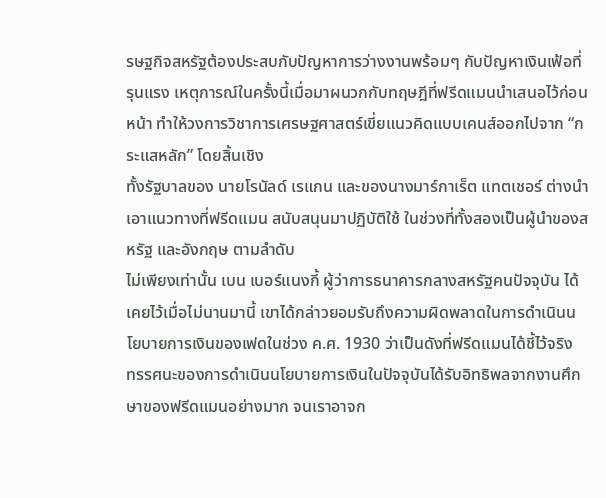รษฐกิจสหรัฐต้องประสบกับปัญหาการว่างงานพร้อมๆ กับปัญหาเงินเฟ้อที่รุนแรง เหตุการณ์ในครั้งนี้เมื่อมาผนวกกับทฤษฎีที่ฟรีดแมนนำเสนอไว้ก่อนหน้า ทำให้วงการวิชาการเศรษฐศาสตร์เขี่ยแนวคิดแบบเคนส์ออกไปจาก “กระแสหลัก” โดยสิ้นเชิง
ทั้งรัฐบาลของ นายโรนัลด์ เรแกน และของนางมาร์กาเร็ต แทตเชอร์ ต่างนำเอาแนวทางที่ฟรีดแมน สนับสนุนมาปฏิบัติใช้ ในช่วงที่ทั้งสองเป็นผู้นำของสหรัฐ และอังกฤษ ตามลำดับ
ไม่เพียงเท่านั้น เบน เบอร์แนงกี้ ผู้ว่าการธนาคารกลางสหรัฐคนปัจจุบัน ได้เคยไว้เมื่อไม่นานมานี้ เขาได้กล่าวยอมรับถึงความผิดพลาดในการดำเนินนโยบายการเงินของเฟดในช่วง ค.ศ. 1930 ว่าเป็นดังที่ฟรีดแมนได้ชี้ไว้จริง
ทรรศนะของการดำเนินนโยบายการเงินในปัจจุบันได้รับอิทธิพลจากงานศึกษาของฟรีดแมนอย่างมาก จนเราอาจก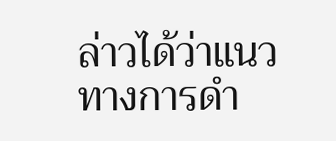ล่าวได้ว่าแนวทางการดำ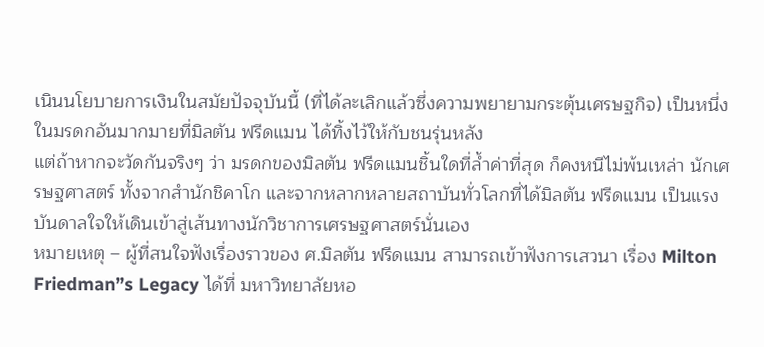เนินนโยบายการเงินในสมัยปัจจุบันนี้ (ที่ได้ละเลิกแล้วซึ่งความพยายามกระตุ้นเศรษฐกิจ) เป็นหนึ่งในมรดกอันมากมายที่มิลตัน ฟรีดแมน ได้ทิ้งไว้ให้กับชนรุ่นหลัง
แต่ถ้าหากจะวัดกันจริงๆ ว่า มรดกของมิลตัน ฟรีดแมนชิ้นใดที่ล้ำค่าที่สุด ก็คงหนีไม่พ้นเหล่า นักเศรษฐศาสตร์ ทั้งจากสำนักชิคาโก และจากหลากหลายสถาบันทั่วโลกที่ได้มิลตัน ฟรีดแมน เป็นแรงบันดาลใจให้เดินเข้าสู่เส้นทางนักวิชาการเศรษฐศาสตร์นั่นเอง
หมายเหตุ – ผู้ที่สนใจฟังเรื่องราวของ ศ.มิลตัน ฟรีดแมน สามารถเข้าฟังการเสวนา เรื่อง Milton Friedman”s Legacy ได้ที่ มหาวิทยาลัยหอ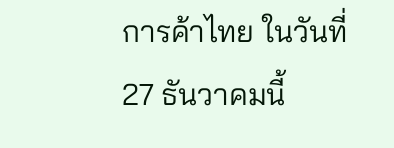การค้าไทย ในวันที่ 27 ธันวาคมนี้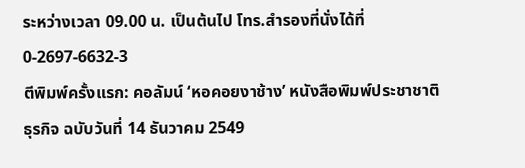ระหว่างเวลา 09.00 น. เป็นต้นไป โทร.สำรองที่นั่งได้ที่ 0-2697-6632-3
ตีพิมพ์ครั้งแรก: คอลัมน์ ‘หอคอยงาช้าง’ หนังสือพิมพ์ประชาชาติธุรกิจ ฉบับวันที่ 14 ธันวาคม 2549